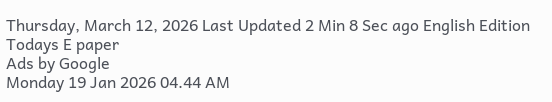Thursday, March 12, 2026 Last Updated 2 Min 8 Sec ago English Edition
Todays E paper
Ads by Google
Monday 19 Jan 2026 04.44 AM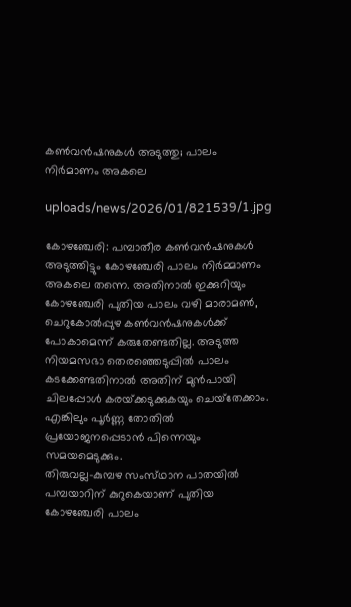കണ്‍വന്‍ഷനുകള്‍ അടുത്തു; പാലം നിര്‍മാണം അകലെ

uploads/news/2026/01/821539/1.jpg

കോഴഞ്ചേരി: പമ്പാതീര കണ്‍വന്‍ഷനുകള്‍ അടുത്തിട്ടും കോഴഞ്ചേരി പാലം നിര്‍മ്മാണം അകലെ തന്നെ. അതിനാല്‍ ഇക്കുറിയും കോഴഞ്ചേരി പുതിയ പാലം വഴി മാരാമണ്‍, ചെറുകോല്‍പ്പുഴ കണ്‍വന്‍ഷനുകള്‍ക്ക്‌ പോകാമെന്ന്‌ കരുതേണ്ടതില്ല. അടുത്ത നിയമസഭാ തെരഞ്ഞെടുപ്പില്‍ പാലം കടക്കേണ്ടതിനാല്‍ അതിന്‌ മുന്‍പായി ചിലപ്പോള്‍ കരയ്‌ക്കടുക്കുകയും ചെയ്‌തേക്കാം. എങ്കിലും പൂര്‍ണ്ണ തോതില്‍ പ്രയോജനപ്പെടാന്‍ പിന്നെയും സമയമെടുക്കും.
തിരുവല്ല-കുമ്പഴ സംസ്‌ഥാന പാതയില്‍ പമ്പയാറിന്‌ കുറുകെയാണ്‌ പുതിയ കോഴഞ്ചേരി പാലം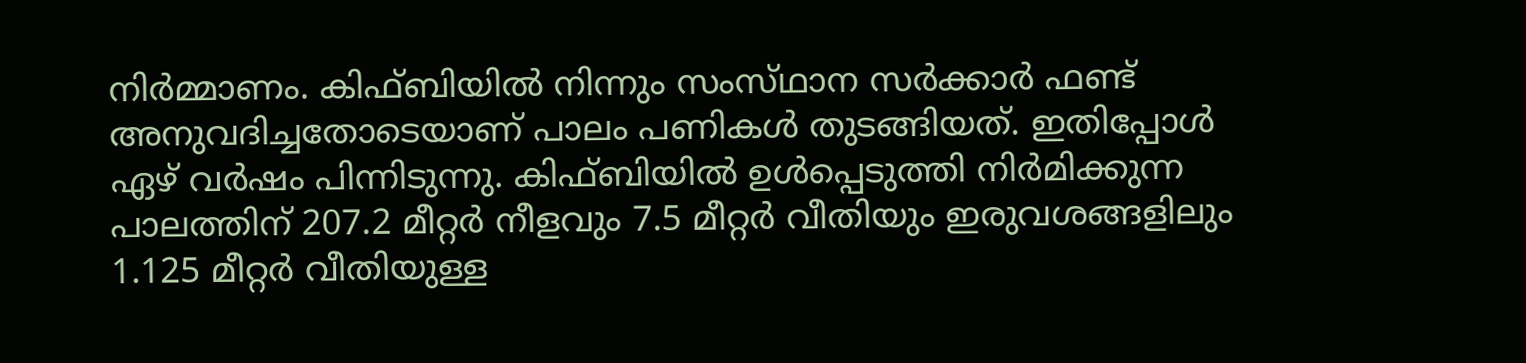നിര്‍മ്മാണം. കിഫ്‌ബിയില്‍ നിന്നും സംസ്‌ഥാന സര്‍ക്കാര്‍ ഫണ്ട്‌ അനുവദിച്ചതോടെയാണ്‌ പാലം പണികള്‍ തുടങ്ങിയത്‌. ഇതിപ്പോള്‍ ഏഴ്‌ വര്‍ഷം പിന്നിടുന്നു. കിഫ്‌ബിയില്‍ ഉള്‍പ്പെടുത്തി നിര്‍മിക്കുന്ന പാലത്തിന്‌ 207.2 മീറ്റര്‍ നീളവും 7.5 മീറ്റര്‍ വീതിയും ഇരുവശങ്ങളിലും 1.125 മീറ്റര്‍ വീതിയുള്ള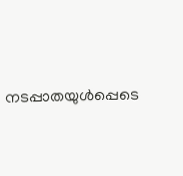നടപ്പാതയുള്‍പ്പെടെ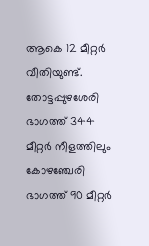ആകെ 12 മീറ്റര്‍ വീതിയുണ്ട്‌. തോട്ടപ്പുഴശേരി ഭാഗത്ത്‌ 344 മീറ്റര്‍ നീളത്തിലും കോഴഞ്ചേരി ഭാഗത്ത്‌ 90 മീറ്റര്‍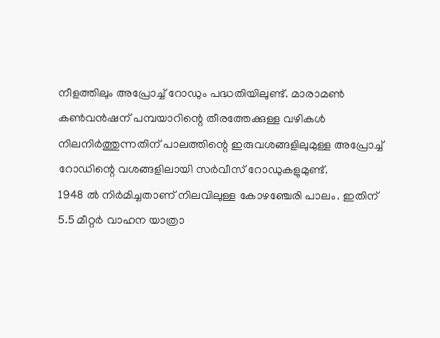നീളത്തിലും അപ്രോച്ച്‌ റോഡും പദ്ധതിയിലുണ്ട്‌. മാരാമണ്‍ കണ്‍വന്‍ഷന്‌ പമ്പയാറിന്റെ തീരത്തേക്കുള്ള വഴികള്‍ നിലനിര്‍ത്തുന്നതിന്‌ പാലത്തിന്റെ ഇരുവശങ്ങളിലുമുള്ള അപ്രോച്ച്‌ റോഡിന്റെ വശങ്ങളിലായി സര്‍വീസ്‌ റോഡുകളുമുണ്ട്‌.
1948 ല്‍ നിര്‍മിച്ചതാണ്‌ നിലവിലുള്ള കോഴഞ്ചേരി പാലം. ഇതിന്‌ 5.5 മീറ്റര്‍ വാഹന യാത്രാ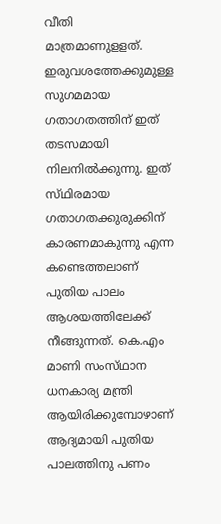വീതി മാത്രമാണുളളത്‌. ഇരുവശത്തേക്കുമുള്ള സുഗമമായ ഗതാഗതത്തിന്‌ ഇത്‌ തടസമായി നിലനില്‍ക്കുന്നു. ഇത്‌ സ്‌ഥിരമായ ഗതാഗതക്കുരുക്കിന്‌ കാരണമാകുന്നു എന്ന കണ്ടെത്തലാണ്‌ പുതിയ പാലം ആശയത്തിലേക്ക്‌ നീങ്ങുന്നത്‌. കെ.എം മാണി സംസ്‌ഥാന ധനകാര്യ മന്ത്രി ആയിരിക്കുമ്പോഴാണ്‌ ആദ്യമായി പുതിയ പാലത്തിനു പണം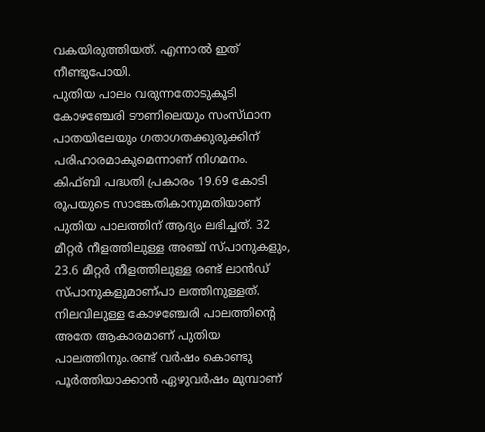വകയിരുത്തിയത്‌. എന്നാല്‍ ഇത്‌ നീണ്ടുപോയി.
പുതിയ പാലം വരുന്നതോടുകൂടി കോഴഞ്ചേരി ടൗണിലെയും സംസ്‌ഥാന പാതയിലേയും ഗതാഗതക്കുരുക്കിന്‌ പരിഹാരമാകുമെന്നാണ്‌ നിഗമനം. കിഫ്‌ബി പദ്ധതി പ്രകാരം 19.69 കോടി രൂപയുടെ സാങ്കേതികാനുമതിയാണ്‌ പുതിയ പാലത്തിന്‌ ആദ്യം ലഭിച്ചത്‌. 32 മീറ്റര്‍ നീളത്തിലുള്ള അഞ്ച്‌ സ്‌പാനുകളും, 23.6 മീറ്റര്‍ നീളത്തിലുള്ള രണ്ട്‌ ലാന്‍ഡ്‌ സ്‌പാനുകളുമാണ്‌പാ ലത്തിനുള്ളത്‌. നിലവിലുള്ള കോഴഞ്ചേരി പാലത്തിന്റെ അതേ ആകാരമാണ്‌ പുതിയ പാലത്തിനും.രണ്ട്‌ വര്‍ഷം കൊണ്ടു പൂര്‍ത്തിയാക്കാന്‍ ഏഴുവര്‍ഷം മുമ്പാണ്‌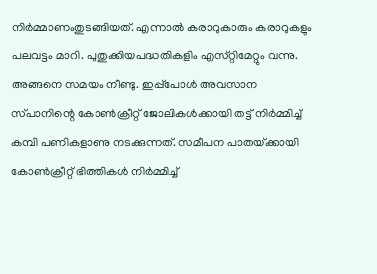നിര്‍മ്മാണംതുടങ്ങിയത്‌. എന്നാല്‍ കരാറുകാരും കരാറുകളും പലവട്ടം മാറി. പുതുക്കിയപദ്ധതികളിം എസ്‌റ്റിമേറ്റും വന്നു. അങ്ങനെ സമയം നീണ്ടു. ഇപ്പ്‌പോള്‍ അവസാന സ്‌പാനിന്റെ കോണ്‍ക്രീറ്റ്‌ ജോലികള്‍ക്കായി തട്ട്‌ നിര്‍മ്മിച്ച്‌ കമ്പി പണികളാണു നടക്കുന്നത്‌. സമീപന പാതയ്‌ക്കായി കോണ്‍ക്രീറ്റ്‌ ഭിത്തികള്‍ നിര്‍മ്മിച്ച്‌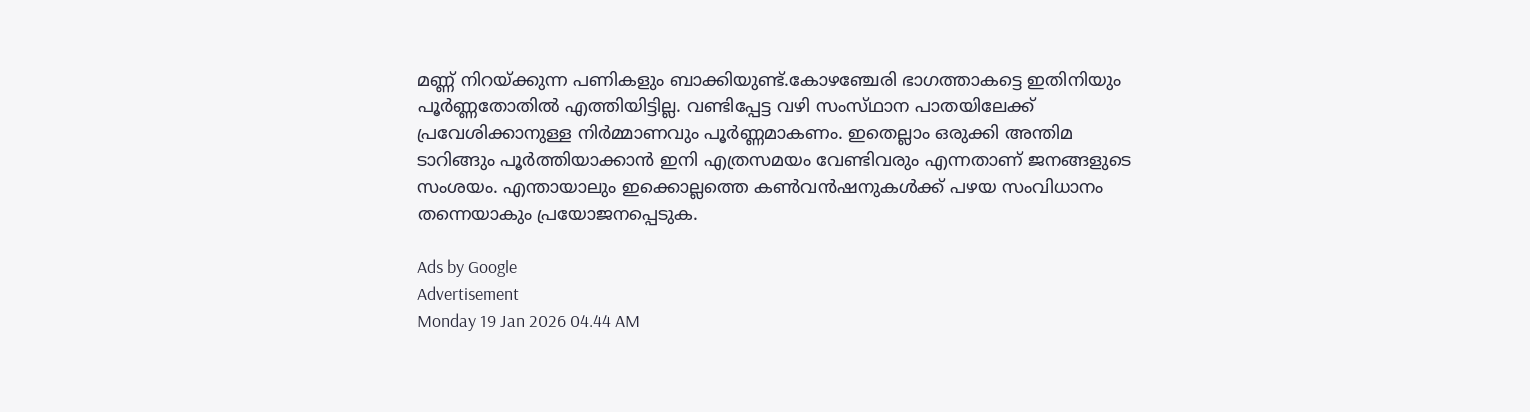മണ്ണ്‌ നിറയ്‌ക്കുന്ന പണികളും ബാക്കിയുണ്ട്‌.കോഴഞ്ചേരി ഭാഗത്താകട്ടെ ഇതിനിയും പൂര്‍ണ്ണതോതില്‍ എത്തിയിട്ടില്ല. വണ്ടിപ്പേട്ട വഴി സംസ്‌ഥാന പാതയിലേക്ക്‌ പ്രവേശിക്കാനുള്ള നിര്‍മ്മാണവും പൂര്‍ണ്ണമാകണം. ഇതെല്ലാം ഒരുക്കി അന്തിമ ടാറിങ്ങും പൂര്‍ത്തിയാക്കാന്‍ ഇനി എത്രസമയം വേണ്ടിവരും എന്നതാണ്‌ ജനങ്ങളുടെ സംശയം. എന്തായാലും ഇക്കൊല്ലത്തെ കണ്‍വന്‍ഷനുകള്‍ക്ക്‌ പഴയ സംവിധാനം തന്നെയാകും പ്രയോജനപ്പെടുക.

Ads by Google
Advertisement
Monday 19 Jan 2026 04.44 AM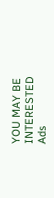YOU MAY BE INTERESTED
Ads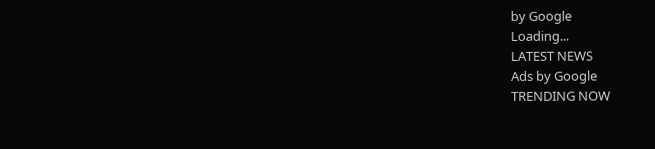by Google
Loading...
LATEST NEWS
Ads by Google
TRENDING NOW